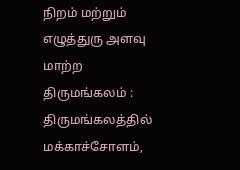நிறம் மற்றும் எழுத்துரு அளவு மாற்ற
திருமங்கலம் : திருமங்கலத்தில் மக்காச்சோளம்,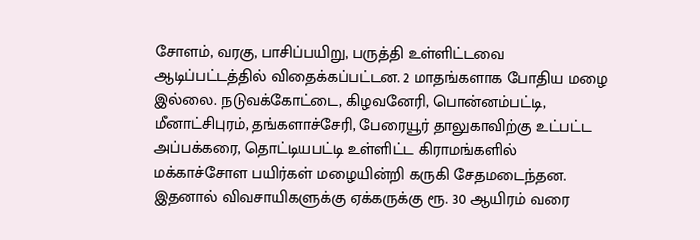சோளம், வரகு, பாசிப்பயிறு, பருத்தி உள்ளிட்டவை ஆடிப்பட்டத்தில் விதைக்கப்பட்டன. 2 மாதங்களாக போதிய மழை இல்லை. நடுவக்கோட்டை, கிழவனேரி, பொன்னம்பட்டி, மீனாட்சிபுரம், தங்களாச்சேரி, பேரையூர் தாலுகாவிற்கு உட்பட்ட அப்பக்கரை, தொட்டியபட்டி உள்ளிட்ட கிராமங்களில் மக்காச்சோள பயிர்கள் மழையின்றி கருகி சேதமடைந்தன.
இதனால் விவசாயிகளுக்கு ஏக்கருக்கு ரூ. 30 ஆயிரம் வரை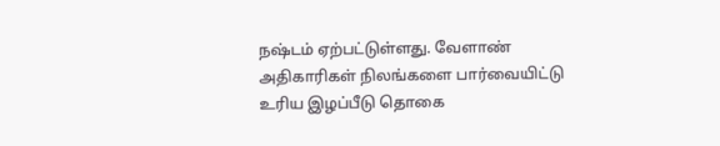நஷ்டம் ஏற்பட்டுள்ளது. வேளாண் அதிகாரிகள் நிலங்களை பார்வையிட்டு உரிய இழப்பீடு தொகை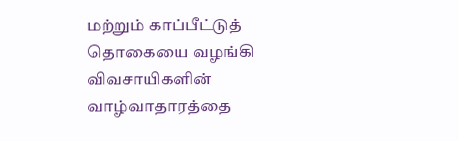மற்றும் காப்பீட்டுத் தொகையை வழங்கி விவசாயிகளின் வாழ்வாதாரத்தை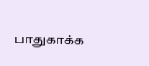பாதுகாக்க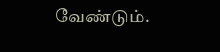வேண்டும்.